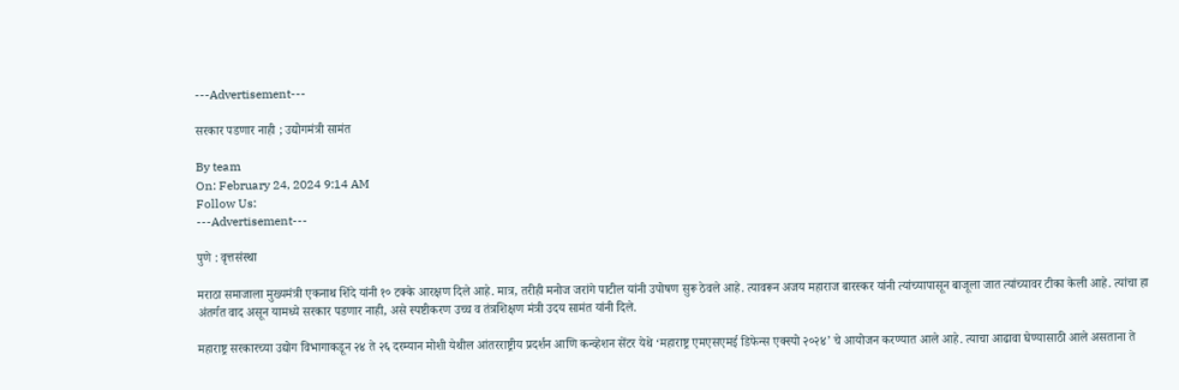---Advertisement---

सरकार पडणार नाही ; उद्योगमंत्री सामंत

By team
On: February 24, 2024 9:14 AM
Follow Us:
---Advertisement---

पुणे : वृत्तसंस्था

मराठा समाजाला मुख्यमंत्री एकनाथ शिंदे यांनी १० टक्के आरक्षण दिले आहे. मात्र, तरीही मनोज जरांगे पाटील यांनी उपोषण सुरू ठेवले आहे. त्यावरून अजय महाराज बारस्कर यांनी त्यांच्यापासून बाजूला जात त्यांच्यावर टीका केली आहे. त्यांचा हा अंतर्गत वाद असून यामध्ये सरकार पडणार नाही, असे स्पष्टीकरण उच्च व तंत्रशिक्षण मंत्री उदय सामंत यांनी दिले.

महाराष्ट्र सरकारच्या उद्योग विभागाकडून २४ ते २६ दरम्यान मोशी येथील आंतरराष्ट्रीय प्रदर्शन आणि कन्व्हेशन सेंटर येथे ‘महाराष्ट्र एमएसएमई डिफेन्स एक्स्पो २०२४’ चे आयोजन करण्यात आले आहे. त्याचा आढावा घेण्यासाठी आले असताना ते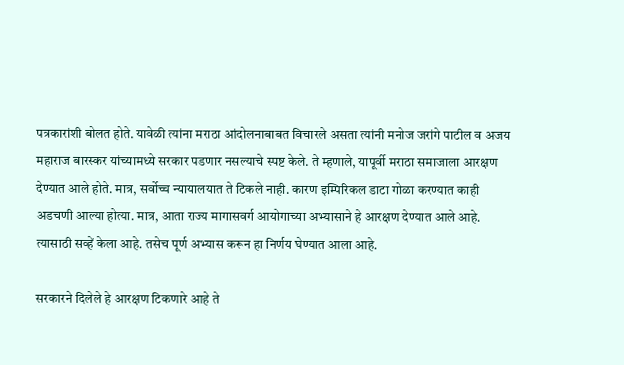पत्रकारांशी बोलत होते. यावेळी त्यांना मराठा आंदोलनाबाबत विचारले असता त्यांनी मनोज जरांगे पाटील व अजय महाराज बारस्कर यांच्यामध्ये सरकार पडणार नसल्याचे स्पष्ट केले. ते म्हणाले, यापूर्वी मराठा समाजाला आरक्षण देण्यात आले होते. मात्र, सर्वोच्च न्यायालयात ते टिकले नाही. कारण इम्पिरिकल डाटा गोळा करण्यात काही अडचणी आल्या होत्या. मात्र, आता राज्य मागासवर्ग आयोगाच्या अभ्यासाने हे आरक्षण देण्यात आले आहे. त्यासाठी सव्हें केला आहे. तसेच पूर्ण अभ्यास करून हा निर्णय घेण्यात आला आहे.

सरकारने दिलेले हे आरक्षण टिकणारे आहे ते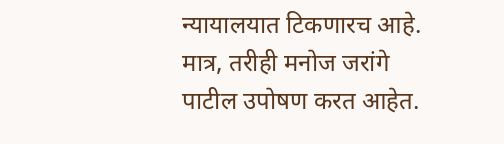न्यायालयात टिकणारच आहे. मात्र, तरीही मनोज जरांगे पाटील उपोषण करत आहेत.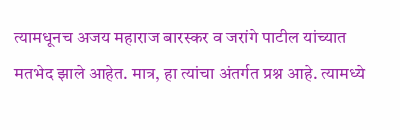त्यामधूनच अजय महाराज बारस्कर व जरांगे पाटील यांच्यात मतभेद झाले आहेत. मात्र, हा त्यांचा अंतर्गत प्रश्न आहे. त्यामध्ये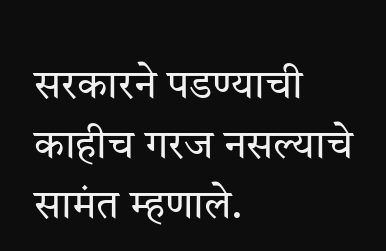सरकारने पडण्याची काहीच गरज नसल्याचे सामंत म्हणाले.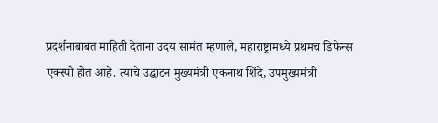प्रदर्शनाबाबत माहिती देताना उदय सामंत म्हणाले, महाराष्ट्रामध्ये प्रथमच डिफेन्स एक्स्पो होत आहे. त्याचे उद्घाटन मुख्यमंत्री एकनाथ शिंदे, उपमुख्यमंत्री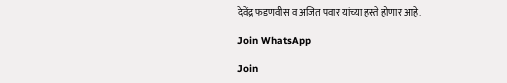देवेंद्र फडणवीस व अजित पवार यांच्या हस्ते होणार आहे.

Join WhatsApp

Join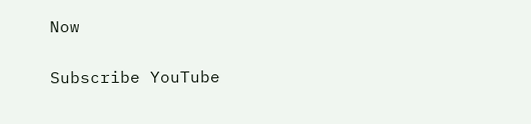Now

Subscribe YouTube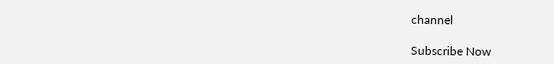channel

Subscribe Now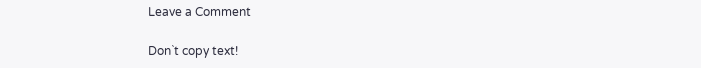Leave a Comment

Don`t copy text!